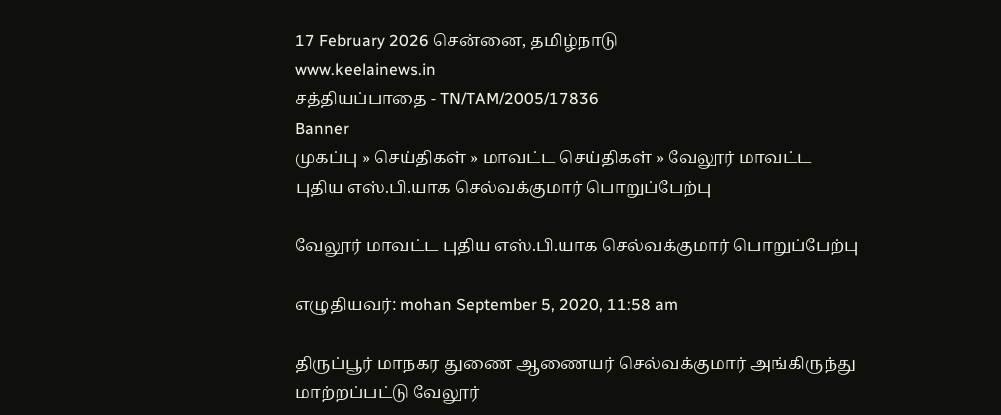17 February 2026 சென்னை, தமிழ்நாடு
www.keelainews.in
சத்தியப்பாதை - TN/TAM/2005/17836
Banner
முகப்பு » செய்திகள் » மாவட்ட செய்திகள் » வேலூர் மாவட்ட புதிய எஸ்.பி.யாக செல்வக்குமார் பொறுப்பேற்பு

வேலூர் மாவட்ட புதிய எஸ்.பி.யாக செல்வக்குமார் பொறுப்பேற்பு

எழுதியவர்: mohan September 5, 2020, 11:58 am

திருப்பூர் மாநகர துணை ஆணையர் செல்வக்குமார் அங்கிருந்து மாற்றப்பட்டு வேலூர்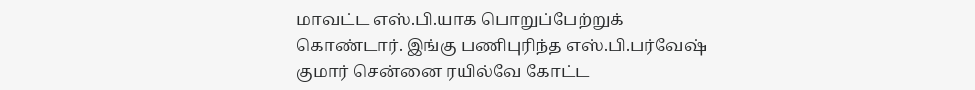மாவட்ட எஸ்.பி.யாக பொறுப்பேற்றுக் கொண்டார். இங்கு பணிபுரிந்த எஸ்.பி.பர்வேஷ் குமார் சென்னை ரயில்வே கோட்ட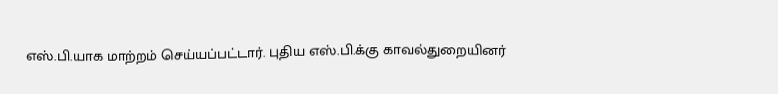எஸ்.பி.யாக மாற்றம் செய்யப்பட்டார். புதிய எஸ்.பி.க்கு காவல்துறையினர்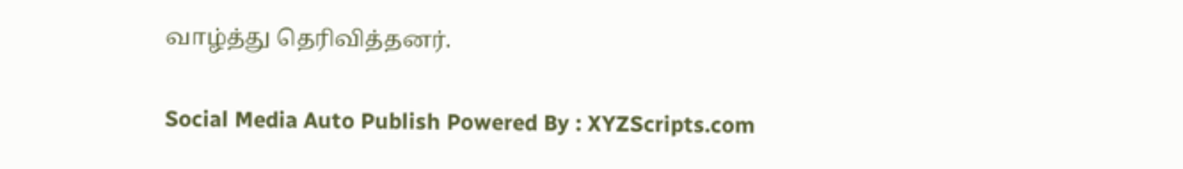வாழ்த்து தெரிவித்தனர்.

Social Media Auto Publish Powered By : XYZScripts.com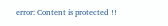error: Content is protected !!